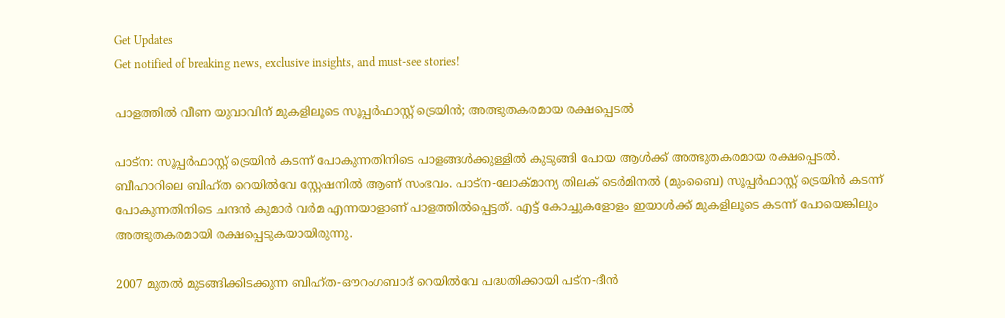Get Updates
Get notified of breaking news, exclusive insights, and must-see stories!

പാളത്തില്‍ വീണ യുവാവിന് മുകളിലൂടെ സൂപ്പര്‍ഫാസ്റ്റ് ട്രെയിന്‍; അത്ഭുതകരമായ രക്ഷപ്പെടല്‍

പാട്‌ന: സൂപ്പര്‍ഫാസ്റ്റ് ട്രെയിന്‍ കടന്ന് പോകുന്നതിനിടെ പാളങ്ങള്‍ക്കുള്ളില്‍ കുടുങ്ങി പോയ ആള്‍ക്ക് അത്ഭുതകരമായ രക്ഷപ്പെടല്‍. ബീഹാറിലെ ബിഹ്ത റെയില്‍വേ സ്റ്റേഷനില്‍ ആണ് സംഭവം. പാട്‌ന-ലോക്മാന്യ തിലക് ടെര്‍മിനല്‍ (മുംബൈ) സൂപ്പര്‍ഫാസ്റ്റ് ട്രെയിന്‍ കടന്ന് പോകുന്നതിനിടെ ചന്ദന്‍ കുമാര്‍ വര്‍മ എന്നയാളാണ് പാളത്തില്‍പ്പെട്ടത്. എട്ട് കോച്ചുകളോളം ഇയാള്‍ക്ക് മുകളിലൂടെ കടന്ന് പോയെങ്കിലും അത്ഭുതകരമായി രക്ഷപ്പെടുകയായിരുന്നു.

2007 മുതല്‍ മുടങ്ങിക്കിടക്കുന്ന ബിഹ്ത-ഔറംഗബാദ് റെയില്‍വേ പദ്ധതിക്കായി പട്ന-ദീന്‍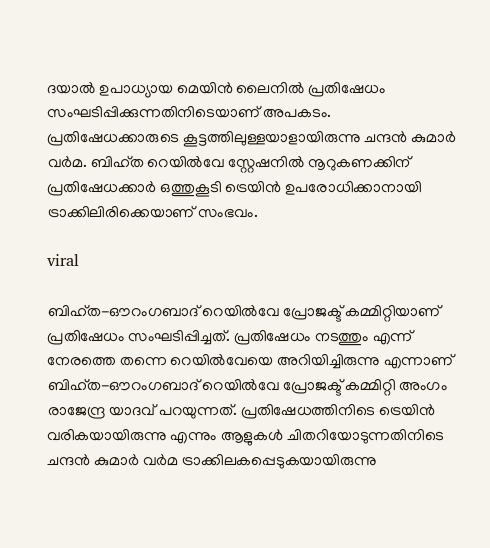ദയാല്‍ ഉപാധ്യായ മെയിന്‍ ലൈനില്‍ പ്രതിഷേധം സംഘടിപ്പിക്കുന്നതിനിടെയാണ് അപകടം. പ്രതിഷേധക്കാരുടെ കൂട്ടത്തിലുള്ളയാളായിരുന്നു ചന്ദന്‍ കുമാര്‍ വര്‍മ. ബിഹ്ത റെയില്‍വേ സ്റ്റേഷനില്‍ നൂറുകണക്കിന് പ്രതിഷേധക്കാര്‍ ഒത്തുകൂടി ട്രെയിന്‍ ഉപരോധിക്കാനായി ട്രാക്കിലിരിക്കെയാണ് സംഭവം.

viral

ബിഹ്ത-ഔറംഗബാദ് റെയില്‍വേ പ്രോജക്ട് കമ്മിറ്റിയാണ് പ്രതിഷേധം സംഘടിപ്പിച്ചത്. പ്രതിഷേധം നടത്തും എന്ന് നേരത്തെ തന്നെ റെയില്‍വേയെ അറിയിച്ചിരുന്നു എന്നാണ് ബിഹ്ത-ഔറംഗബാദ് റെയില്‍വേ പ്രോജക്ട് കമ്മിറ്റി അംഗം രാജേന്ദ്ര യാദവ് പറയുന്നത്. പ്രതിഷേധത്തിനിടെ ട്രെയിന്‍ വരികയായിരുന്നു എന്നും ആളുകള്‍ ചിതറിയോടുന്നതിനിടെ ചന്ദന്‍ കുമാര്‍ വര്‍മ ട്രാക്കിലകപ്പെടുകയായിരുന്നു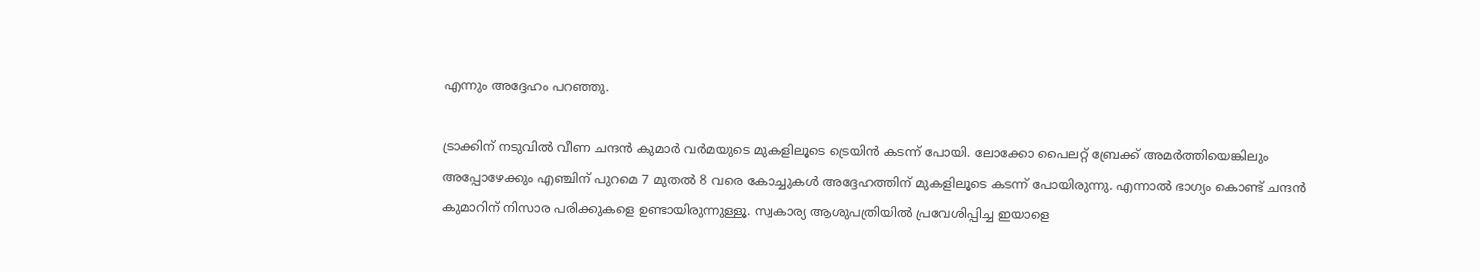എന്നും അദ്ദേഹം പറഞ്ഞു.

ട്രാക്കിന് നടുവില്‍ വീണ ചന്ദന്‍ കുമാര്‍ വര്‍മയുടെ മുകളിലൂടെ ട്രെയിന്‍ കടന്ന് പോയി. ലോക്കോ പൈലറ്റ് ബ്രേക്ക് അമര്‍ത്തിയെങ്കിലും അപ്പോഴേക്കും എഞ്ചിന് പുറമെ 7 മുതല്‍ 8 വരെ കോച്ചുകള്‍ അദ്ദേഹത്തിന് മുകളിലൂടെ കടന്ന് പോയിരുന്നു. എന്നാല്‍ ഭാഗ്യം കൊണ്ട് ചന്ദന്‍ കുമാറിന് നിസാര പരിക്കുകളെ ഉണ്ടായിരുന്നുള്ളൂ. സ്വകാര്യ ആശുപത്രിയില്‍ പ്രവേശിപ്പിച്ച ഇയാളെ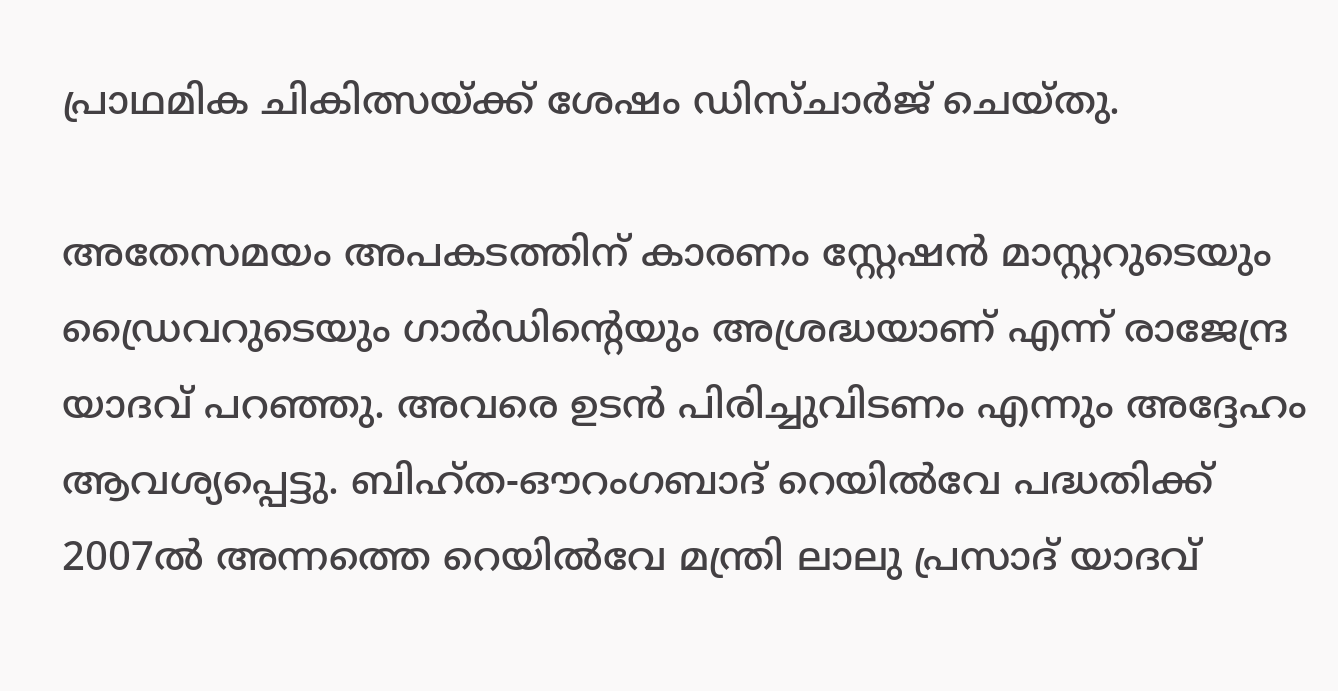പ്രാഥമിക ചികിത്സയ്ക്ക് ശേഷം ഡിസ്ചാര്‍ജ് ചെയ്തു.

അതേസമയം അപകടത്തിന് കാരണം സ്റ്റേഷന്‍ മാസ്റ്ററുടെയും ഡ്രൈവറുടെയും ഗാര്‍ഡിന്റെയും അശ്രദ്ധയാണ് എന്ന് രാജേന്ദ്ര യാദവ് പറഞ്ഞു. അവരെ ഉടന്‍ പിരിച്ചുവിടണം എന്നും അദ്ദേഹം ആവശ്യപ്പെട്ടു. ബിഹ്ത-ഔറംഗബാദ് റെയില്‍വേ പദ്ധതിക്ക് 2007ല്‍ അന്നത്തെ റെയില്‍വേ മന്ത്രി ലാലു പ്രസാദ് യാദവ്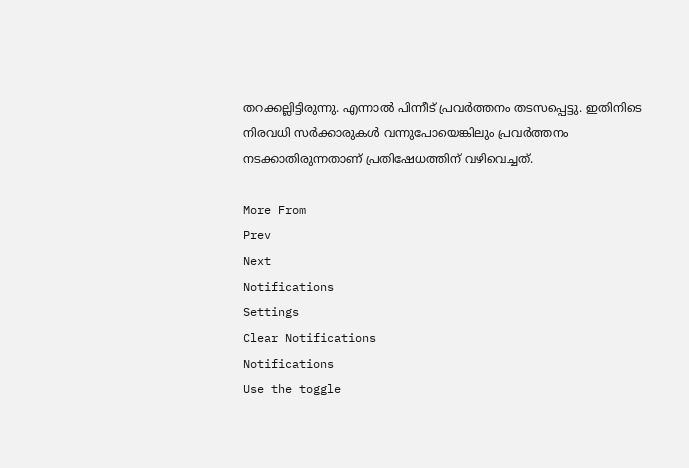തറക്കല്ലിട്ടിരുന്നു. എന്നാല്‍ പിന്നീട് പ്രവര്‍ത്തനം തടസപ്പെട്ടു. ഇതിനിടെ നിരവധി സര്‍ക്കാരുകള്‍ വന്നുപോയെങ്കിലും പ്രവര്‍ത്തനം നടക്കാതിരുന്നതാണ് പ്രതിഷേധത്തിന് വഴിവെച്ചത്.

More From
Prev
Next
Notifications
Settings
Clear Notifications
Notifications
Use the toggle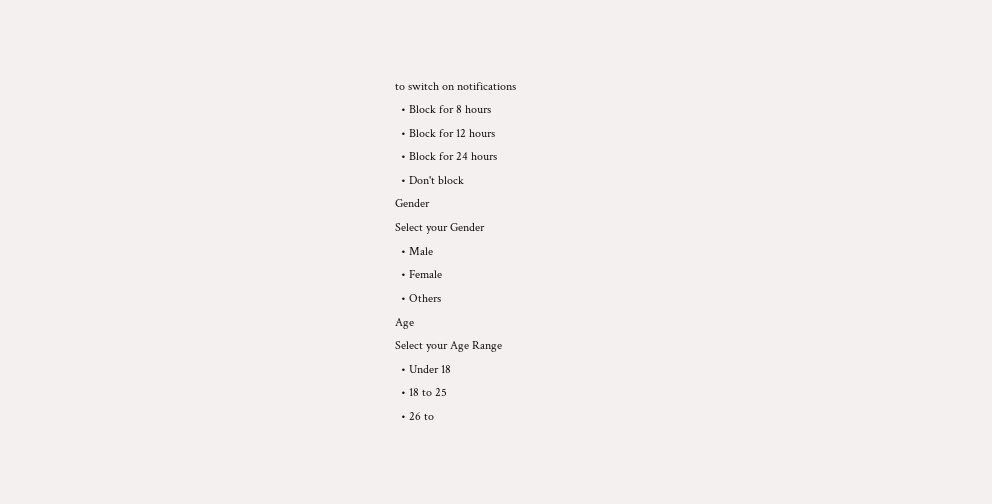to switch on notifications
  • Block for 8 hours
  • Block for 12 hours
  • Block for 24 hours
  • Don't block
Gender
Select your Gender
  • Male
  • Female
  • Others
Age
Select your Age Range
  • Under 18
  • 18 to 25
  • 26 to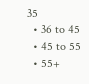35
  • 36 to 45
  • 45 to 55
  • 55+